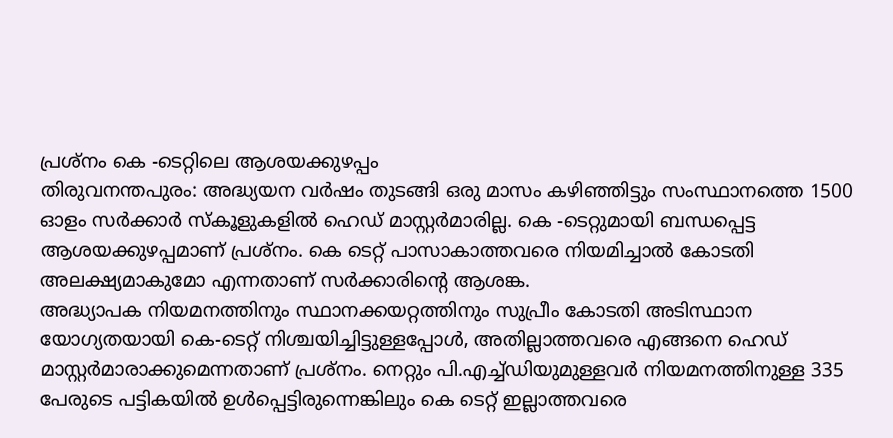പ്രശ്നം കെ -ടെറ്റിലെ ആശയക്കുഴപ്പം
തിരുവനന്തപുരം: അദ്ധ്യയന വർഷം തുടങ്ങി ഒരു മാസം കഴിഞ്ഞിട്ടും സംസ്ഥാനത്തെ 1500 ഓളം സർക്കാർ സ്കൂളുകളിൽ ഹെഡ് മാസ്റ്റർമാരില്ല. കെ -ടെറ്റുമായി ബന്ധപ്പെട്ട ആശയക്കുഴപ്പമാണ് പ്രശ്നം. കെ ടെറ്റ് പാസാകാത്തവരെ നിയമിച്ചാൽ കോടതി അലക്ഷ്യമാകുമോ എന്നതാണ് സർക്കാരിന്റെ ആശങ്ക.
അദ്ധ്യാപക നിയമനത്തിനും സ്ഥാനക്കയറ്റത്തിനും സുപ്രീം കോടതി അടിസ്ഥാന യോഗ്യതയായി കെ-ടെറ്റ് നിശ്ചയിച്ചിട്ടുള്ളപ്പോൾ, അതില്ലാത്തവരെ എങ്ങനെ ഹെഡ് മാസ്റ്റർമാരാക്കുമെന്നതാണ് പ്രശ്നം. നെറ്റും പി.എച്ച്ഡിയുമുള്ളവർ നിയമനത്തിനുള്ള 335 പേരുടെ പട്ടികയിൽ ഉൾപ്പെട്ടിരുന്നെങ്കിലും കെ ടെറ്റ് ഇല്ലാത്തവരെ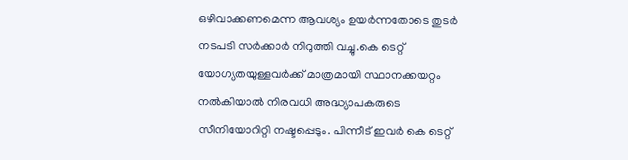ഒഴിവാക്കണമെന്ന ആവശ്യം ഉയർന്നതോടെ തുടർ നടപടി സർക്കാർ നിറുത്തി വച്ചു.കെ ടെറ്റ് യോഗ്യതയുള്ളവർക്ക് മാത്രമായി സ്ഥാനക്കയറ്റം നൽകിയാൽ നിരവധി അദ്ധ്യാപകരുടെ സീനിയോറിറ്റി നഷ്ടപ്പെടും. പിന്നീട് ഇവർ കെ ടെറ്റ്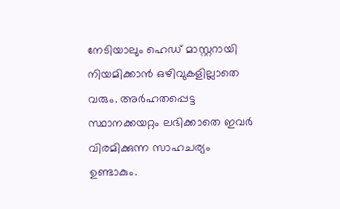നേടിയാലും ഹെഡ് മാസ്റ്ററായി നിയമിക്കാൻ ഒഴിവുകളില്ലാതെ വരും. അർഹതപ്പെട്ട സ്ഥാനക്കയറ്റം ലഭിക്കാതെ ഇവർ വിരമിക്കുന്ന സാഹചര്യം ഉണ്ടാകും.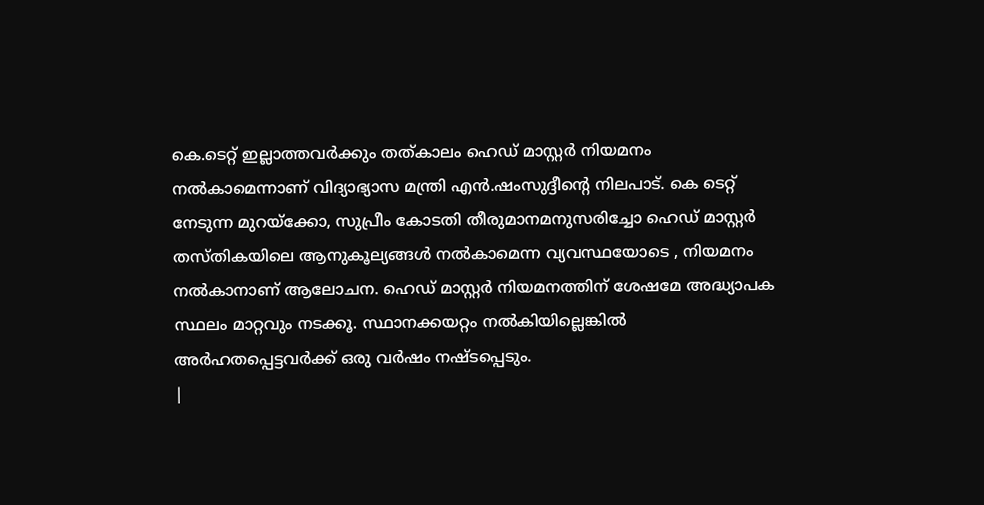കെ.ടെറ്റ് ഇല്ലാത്തവർക്കും തത്കാലം ഹെഡ് മാസ്റ്റർ നിയമനം നൽകാമെന്നാണ് വിദ്യാഭ്യാസ മന്ത്രി എൻ.ഷംസുദ്ദീന്റെ നിലപാട്. കെ ടെറ്റ് നേടുന്ന മുറയ്ക്കോ, സുപ്രീം കോടതി തീരുമാനമനുസരിച്ചോ ഹെഡ് മാസ്റ്റർ തസ്തികയിലെ ആനുകൂല്യങ്ങൾ നൽകാമെന്ന വ്യവസ്ഥയോടെ , നിയമനം നൽകാനാണ് ആലോചന. ഹെഡ് മാസ്റ്റർ നിയമനത്തിന് ശേഷമേ അദ്ധ്യാപക സ്ഥലം മാറ്റവും നടക്കൂ. സ്ഥാനക്കയറ്റം നൽകിയില്ലെങ്കിൽ അർഹതപ്പെട്ടവർക്ക് ഒരു വർഷം നഷ്ടപ്പെടും.
|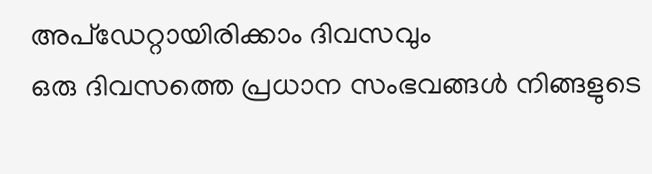അപ്ഡേറ്റായിരിക്കാം ദിവസവും
ഒരു ദിവസത്തെ പ്രധാന സംഭവങ്ങൾ നിങ്ങളുടെ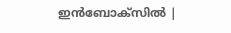ഇൻബോക്സിൽ |